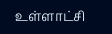உள்ளாட்சி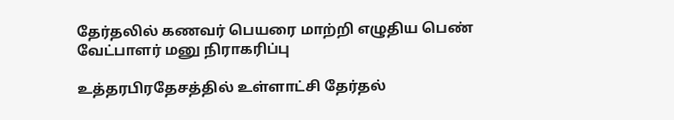தேர்தலில் கணவர் பெயரை மாற்றி எழுதிய பெண் வேட்பாளர் மனு நிராகரிப்பு

உத்தரபிரதேசத்தில் உள்ளாட்சி தேர்தல்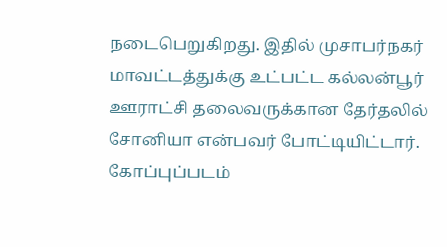நடைபெறுகிறது. இதில் முசாபர்நகர் மாவட்டத்துக்கு உட்பட்ட கல்லன்பூர் ஊராட்சி தலைவருக்கான தேர்தலில் சோனியா என்பவர் போட்டியிட்டார்.
கோப்புப்படம்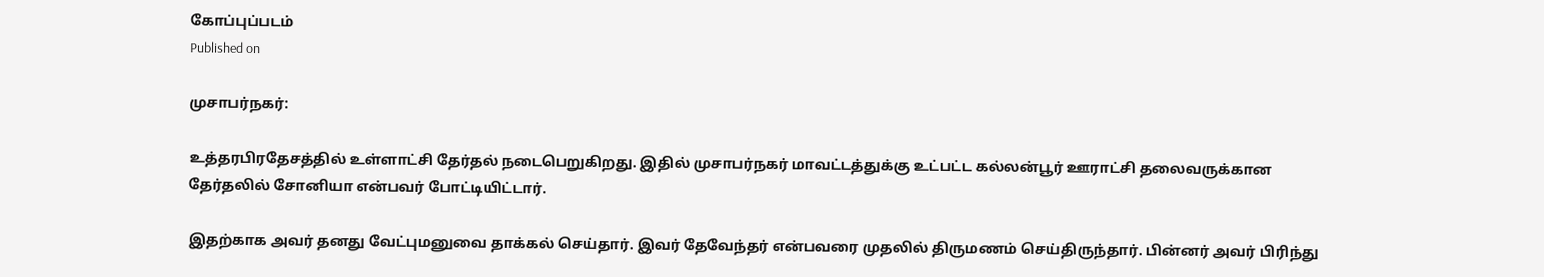கோப்புப்படம்
Published on

முசாபர்நகர்:

உத்தரபிரதேசத்தில் உள்ளாட்சி தேர்தல் நடைபெறுகிறது. இதில் முசாபர்நகர் மாவட்டத்துக்கு உட்பட்ட கல்லன்பூர் ஊராட்சி தலைவருக்கான தேர்தலில் சோனியா என்பவர் போட்டியிட்டார்.

இதற்காக அவர் தனது வேட்புமனுவை தாக்கல் செய்தார். இவர் தேவேந்தர் என்பவரை முதலில் திருமணம் செய்திருந்தார். பின்னர் அவர் பிரிந்து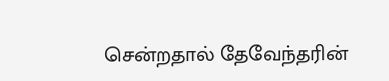சென்றதால் தேவேந்தரின்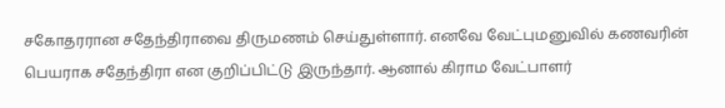சகோதரரான சதேந்திராவை திருமணம் செய்துள்ளார். எனவே வேட்புமனுவில் கணவரின் பெயராக சதேந்திரா என குறிப்பிட்டு இருந்தார். ஆனால் கிராம வேட்பாளர்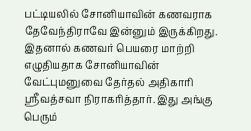பட்டியலில் சோனியாவின் கணவராக தேவேந்திராவே இன்னும் இருக்கிறது. இதனால் கணவர் பெயரை மாற்றி எழுதியதாக சோனியாவின் வேட்புமனுவை தேர்தல் அதிகாரி ஸ்ரீவத்சவா நிராகரித்தார். இது அங்கு பெரும்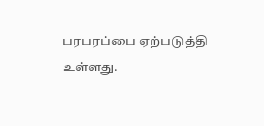பரபரப்பை ஏற்படுத்தி உள்ளது.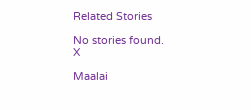Related Stories

No stories found.
X

Maalai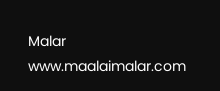Malar
www.maalaimalar.com